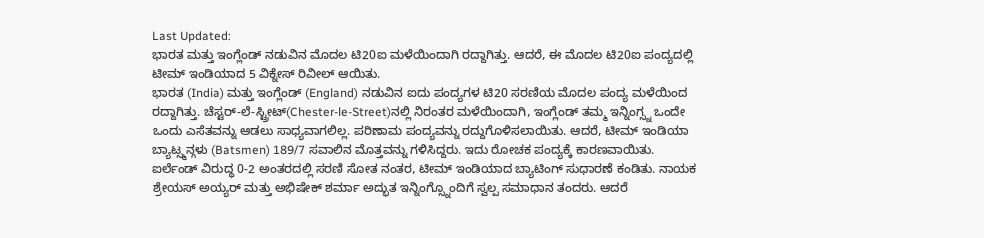Last Updated:
ಭಾರತ ಮತ್ತು ಇಂಗ್ಲೆಂಡ್ ನಡುವಿನ ಮೊದಲ ಟಿ20ಐ ಮಳೆಯಿಂದಾಗಿ ರದ್ದಾಗಿತ್ತು. ಆದರೆ, ಈ ಮೊದಲ ಟಿ20ಐ ಪಂದ್ಯದಲ್ಲಿ ಟೀಮ್ ಇಂಡಿಯಾದ 5 ವಿಕ್ನೇಸ್ ರಿವೀಲ್ ಆಯಿತು.
ಭಾರತ (India) ಮತ್ತು ಇಂಗ್ಲೆಂಡ್ (England) ನಡುವಿನ ಐದು ಪಂದ್ಯಗಳ ಟಿ20 ಸರಣಿಯ ಮೊದಲ ಪಂದ್ಯ ಮಳೆಯಿಂದ ರದ್ದಾಗಿತ್ತು. ಚೆಸ್ಟರ್-ಲೆ-ಸ್ಟ್ರೀಟ್(Chester-le-Street)ನಲ್ಲಿ ನಿರಂತರ ಮಳೆಯಿಂದಾಗಿ, ಇಂಗ್ಲೆಂಡ್ ತಮ್ಮ ಇನ್ನಿಂಗ್ಸ್ನ ಒಂದೇ ಒಂದು ಎಸೆತವನ್ನು ಆಡಲು ಸಾಧ್ಯವಾಗಲಿಲ್ಲ. ಪರಿಣಾಮ ಪಂದ್ಯವನ್ನು ರದ್ದುಗೊಳಿಸಲಾಯಿತು. ಆದರೆ, ಟೀಮ್ ಇಂಡಿಯಾ ಬ್ಯಾಟ್ಸ್ಮನ್ಗಳು (Batsmen) 189/7 ಸವಾಲಿನ ಮೊತ್ತವನ್ನು ಗಳಿಸಿದ್ದರು. ಇದು ರೋಚಕ ಪಂದ್ಯಕ್ಕೆ ಕಾರಣವಾಯಿತು.
ಐರ್ಲೆಂಡ್ ವಿರುದ್ಧ 0-2 ಅಂತರದಲ್ಲಿ ಸರಣಿ ಸೋತ ನಂತರ, ಟೀಮ್ ಇಂಡಿಯಾದ ಬ್ಯಾಟಿಂಗ್ ಸುಧಾರಣೆ ಕಂಡಿತು. ನಾಯಕ ಶ್ರೇಯಸ್ ಅಯ್ಯರ್ ಮತ್ತು ಅಭಿಷೇಕ್ ಶರ್ಮಾ ಅದ್ಭುತ ಇನ್ನಿಂಗ್ಸ್ನೊಂದಿಗೆ ಸ್ವಲ್ಪ ಸಮಾಧಾನ ತಂದರು. ಆದರೆ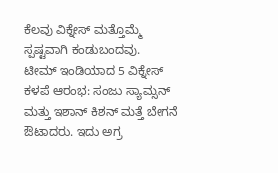ಕೆಲವು ವಿಕ್ನೇಸ್ ಮತ್ತೊಮ್ಮೆ ಸ್ಪಷ್ಟವಾಗಿ ಕಂಡುಬಂದವು.
ಟೀಮ್ ಇಂಡಿಯಾದ 5 ವಿಕ್ನೇಸ್
ಕಳಪೆ ಆರಂಭ: ಸಂಜು ಸ್ಯಾಮ್ಸನ್ ಮತ್ತು ಇಶಾನ್ ಕಿಶನ್ ಮತ್ತೆ ಬೇಗನೆ ಔಟಾದರು. ಇದು ಅಗ್ರ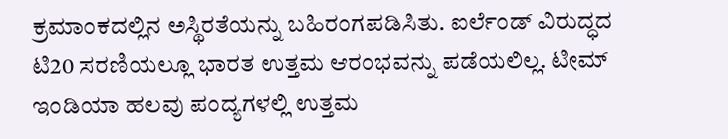ಕ್ರಮಾಂಕದಲ್ಲಿನ ಅಸ್ಥಿರತೆಯನ್ನು ಬಹಿರಂಗಪಡಿಸಿತು. ಐರ್ಲೆಂಡ್ ವಿರುದ್ಧದ ಟಿ20 ಸರಣಿಯಲ್ಲೂ ಭಾರತ ಉತ್ತಮ ಆರಂಭವನ್ನು ಪಡೆಯಲಿಲ್ಲ. ಟೀಮ್ ಇಂಡಿಯಾ ಹಲವು ಪಂದ್ಯಗಳಲ್ಲಿ ಉತ್ತಮ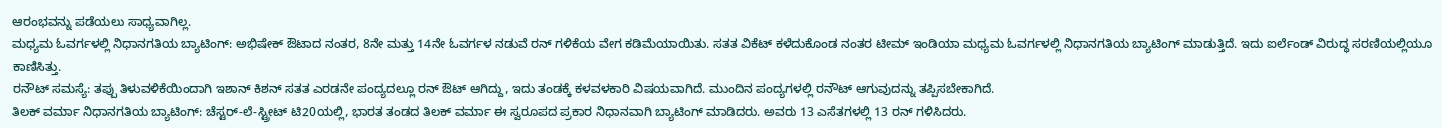ಆರಂಭವನ್ನು ಪಡೆಯಲು ಸಾಧ್ಯವಾಗಿಲ್ಲ.
ಮಧ್ಯಮ ಓವರ್ಗಳಲ್ಲಿ ನಿಧಾನಗತಿಯ ಬ್ಯಾಟಿಂಗ್: ಅಭಿಷೇಕ್ ಔಟಾದ ನಂತರ, 8ನೇ ಮತ್ತು 14ನೇ ಓವರ್ಗಳ ನಡುವೆ ರನ್ ಗಳಿಕೆಯ ವೇಗ ಕಡಿಮೆಯಾಯಿತು. ಸತತ ವಿಕೆಟ್ ಕಳೆದುಕೊಂಡ ನಂತರ ಟೀಮ್ ಇಂಡಿಯಾ ಮಧ್ಯಮ ಓವರ್ಗಳಲ್ಲಿ ನಿಧಾನಗತಿಯ ಬ್ಯಾಟಿಂಗ್ ಮಾಡುತ್ತಿದೆ. ಇದು ಐರ್ಲೆಂಡ್ ವಿರುದ್ಧ ಸರಣಿಯಲ್ಲಿಯೂ ಕಾಣಿಸಿತ್ತು.
ರನೌಟ್ ಸಮಸ್ಯೆ: ತಪ್ಪು ತಿಳುವಳಿಕೆಯಿಂದಾಗಿ ಇಶಾನ್ ಕಿಶನ್ ಸತತ ಎರಡನೇ ಪಂದ್ಯದಲ್ಲೂ ರನ್ ಔಟ್ ಆಗಿದ್ದು, ಇದು ತಂಡಕ್ಕೆ ಕಳವಳಕಾರಿ ವಿಷಯವಾಗಿದೆ. ಮುಂದಿನ ಪಂದ್ಯಗಳಲ್ಲಿ ರನೌಟ್ ಆಗುವುದನ್ನು ತಪ್ಪಿಸಬೇಕಾಗಿದೆ.
ತಿಲಕ್ ವರ್ಮಾ ನಿಧಾನಗತಿಯ ಬ್ಯಾಟಿಂಗ್: ಚೆಸ್ಟರ್-ಲೆ-ಸ್ಟ್ರೀಟ್ ಟಿ20ಯಲ್ಲಿ, ಭಾರತ ತಂಡದ ತಿಲಕ್ ವರ್ಮಾ ಈ ಸ್ವರೂಪದ ಪ್ರಕಾರ ನಿಧಾನವಾಗಿ ಬ್ಯಾಟಿಂಗ್ ಮಾಡಿದರು. ಅವರು 13 ಎಸೆತಗಳಲ್ಲಿ 13 ರನ್ ಗಳಿಸಿದರು.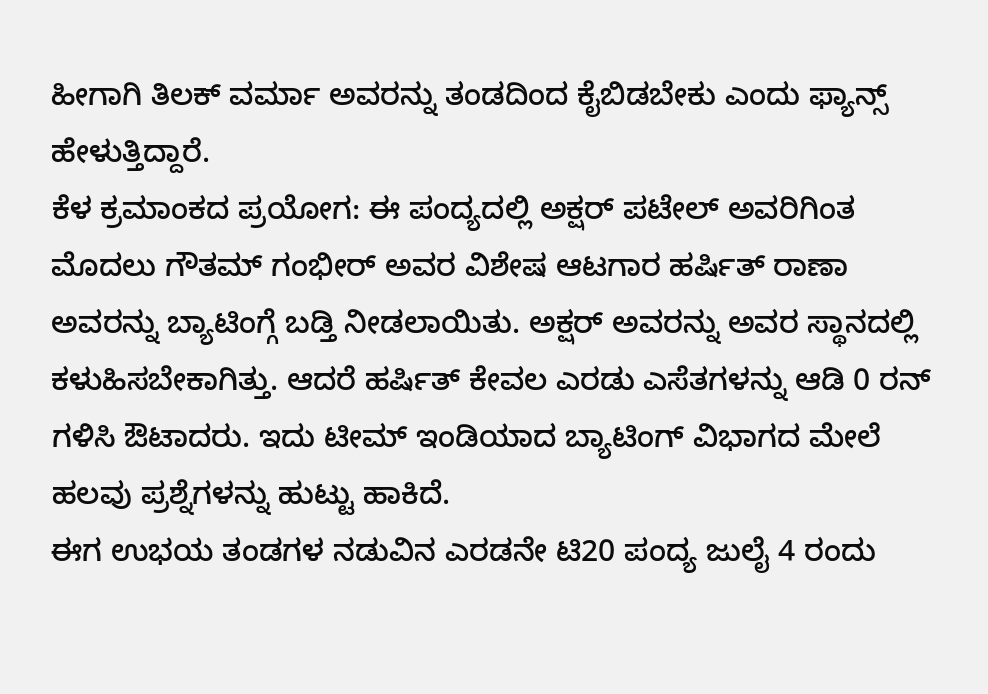ಹೀಗಾಗಿ ತಿಲಕ್ ವರ್ಮಾ ಅವರನ್ನು ತಂಡದಿಂದ ಕೈಬಿಡಬೇಕು ಎಂದು ಫ್ಯಾನ್ಸ್ ಹೇಳುತ್ತಿದ್ದಾರೆ.
ಕೆಳ ಕ್ರಮಾಂಕದ ಪ್ರಯೋಗ: ಈ ಪಂದ್ಯದಲ್ಲಿ ಅಕ್ಷರ್ ಪಟೇಲ್ ಅವರಿಗಿಂತ ಮೊದಲು ಗೌತಮ್ ಗಂಭೀರ್ ಅವರ ವಿಶೇಷ ಆಟಗಾರ ಹರ್ಷಿತ್ ರಾಣಾ ಅವರನ್ನು ಬ್ಯಾಟಿಂಗ್ಗೆ ಬಡ್ತಿ ನೀಡಲಾಯಿತು. ಅಕ್ಷರ್ ಅವರನ್ನು ಅವರ ಸ್ಥಾನದಲ್ಲಿ ಕಳುಹಿಸಬೇಕಾಗಿತ್ತು. ಆದರೆ ಹರ್ಷಿತ್ ಕೇವಲ ಎರಡು ಎಸೆತಗಳನ್ನು ಆಡಿ 0 ರನ್ ಗಳಿಸಿ ಔಟಾದರು. ಇದು ಟೀಮ್ ಇಂಡಿಯಾದ ಬ್ಯಾಟಿಂಗ್ ವಿಭಾಗದ ಮೇಲೆ ಹಲವು ಪ್ರಶ್ನೆಗಳನ್ನು ಹುಟ್ಟು ಹಾಕಿದೆ.
ಈಗ ಉಭಯ ತಂಡಗಳ ನಡುವಿನ ಎರಡನೇ ಟಿ20 ಪಂದ್ಯ ಜುಲೈ 4 ರಂದು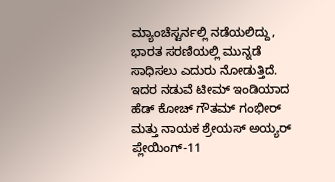ಮ್ಯಾಂಚೆಸ್ಟರ್ನಲ್ಲಿ ನಡೆಯಲಿದ್ದು, ಭಾರತ ಸರಣಿಯಲ್ಲಿ ಮುನ್ನಡೆ ಸಾಧಿಸಲು ಎದುರು ನೋಡುತ್ತಿದೆ. ಇದರ ನಡುವೆ ಟೀಮ್ ಇಂಡಿಯಾದ ಹೆಡ್ ಕೋಚ್ ಗೌತಮ್ ಗಂಭೀರ್ ಮತ್ತು ನಾಯಕ ಶ್ರೇಯಸ್ ಅಯ್ಯರ್ ಪ್ಲೇಯಿಂಗ್-11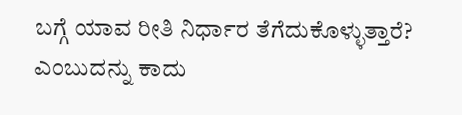ಬಗ್ಗೆ ಯಾವ ರೀತಿ ನಿರ್ಧಾರ ತೆಗೆದುಕೊಳ್ಳುತ್ತಾರೆ? ಎಂಬುದನ್ನು ಕಾದು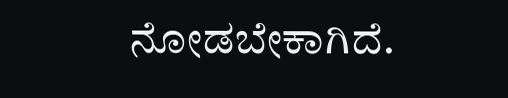ನೋಡಬೇಕಾಗಿದೆ.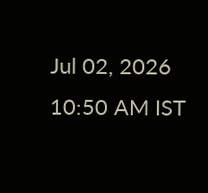Jul 02, 2026 10:50 AM IST